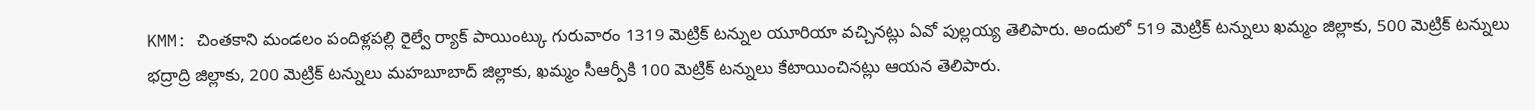KMM: చింతకాని మండలం పందిళ్లపల్లి రైల్వే ర్యాక్ పాయింట్కు గురువారం 1319 మెట్రిక్ టన్నుల యూరియా వచ్చినట్లు ఏవో పుల్లయ్య తెలిపారు. అందులో 519 మెట్రిక్ టన్నులు ఖమ్మం జిల్లాకు, 500 మెట్రిక్ టన్నులు భద్రాద్రి జిల్లాకు, 200 మెట్రిక్ టన్నులు మహబూబాద్ జిల్లాకు, ఖమ్మం సీఆర్పీకి 100 మెట్రిక్ టన్నులు కేటాయించినట్లు ఆయన తెలిపారు.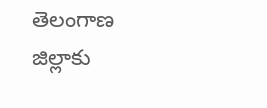తెలంగాణ
జిల్లాకు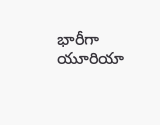భారీగా యూరియా